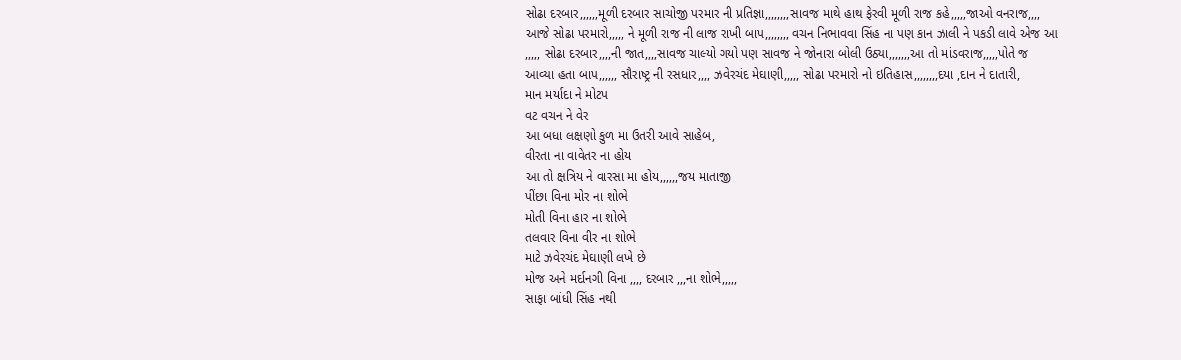સોઢા દરબાર,,,,,,મૂળી દરબાર સાચોજી પરમાર ની પ્રતિજ્ઞા,,,,,,,,સાવજ માથે હાથ ફેરવી મૂળી રાજ કહે,,,,,જાઓ વનરાજ,,,, આજે સોઢા પરમારો,,,,, ને મૂળી રાજ ની લાજ રાખી બાપ,,,,,,,, વચન નિભાવવા સિંહ ના પણ કાન ઝાલી ને પકડી લાવે એજ આ ,,,,, સોઢા દરબાર,,,,ની જાત,,,,સાવજ ચાલ્યો ગયો પણ સાવજ ને જોનારા બોલી ઉઠ્યા,,,,,,,આ તો માંડવરાજ,,,,,પોતે જ આવ્યા હતા બાપ,,,,,, સૌરાષ્ટ્ર ની રસધાર,,,, ઝવેરચંદ મેઘાણી,,,,, સોઢા પરમારો નો ઇતિહાસ,,,,,,,,દયા ,દાન ને દાતારી,
માન મર્યાદા ને મોટપ
વટ વચન ને વેર
આ બધા લક્ષણો કુળ મા ઉતરી આવે સાહેબ,
વીરતા ના વાવેતર ના હોય
આ તો ક્ષત્રિય ને વારસા મા હોય,,,,,,જય માતાજી
પીંછા વિના મોર ના શોભે
મોતી વિના હાર ના શોભે
તલવાર વિના વીર ના શોભે
માટે ઝવેરચંદ મેઘાણી લખે છે
મોજ અને મર્દાનગી વિના ,,,, દરબાર ,,,ના શોભે,,,,,
સાફા બાંધી સિંહ નથી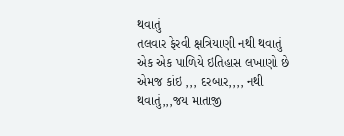થવાતું
તલવાર ફેરવી ક્ષત્રિયાણી નથી થવાતું
એક એક પાળિયે ઇતિહાસ લખાણો છે
એમજ કાંઇ ,,, દરબાર,,,, નથી થવાતું,,,જય માતાજી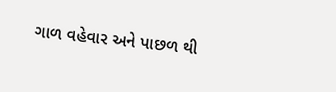ગાળ વહેવાર અને પાછળ થી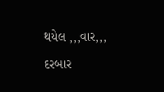થયેલ ,,,વાર,,, દરબાર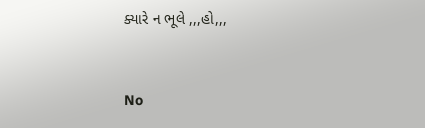ક્યારે ન ભૂલે ,,,હો,,,


No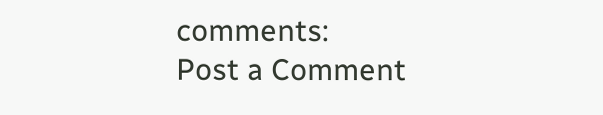comments:
Post a Comment